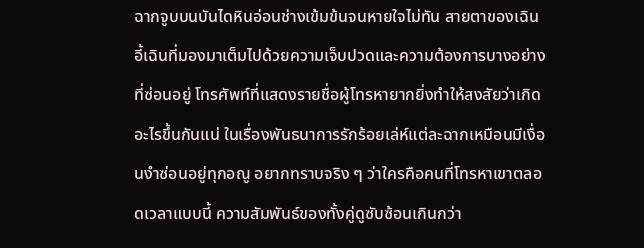ฉากจูบบนบันไดหินอ่อนช่างเข้มข้นจนหายใจไม่ทัน สายตาของเฉินอี้เฉินที่มองมาเต็มไปด้วยความเจ็บปวดและความต้องการบางอย่างที่ซ่อนอยู่ โทรศัพท์ที่แสดงรายชื่อผู้โทรหายากยิ่งทำให้สงสัยว่าเกิดอะไรขึ้นกันแน่ ในเรื่องพันธนาการรักร้อยเล่ห์แต่ละฉากเหมือนมีเงื่อนงำซ่อนอยู่ทุกอณู อยากทราบจริง ๆ ว่าใครคือคนที่โทรหาเขาตลอดเวลาแบบนี้ ความสัมพันธ์ของทั้งคู่ดูซับซ้อนเกินกว่า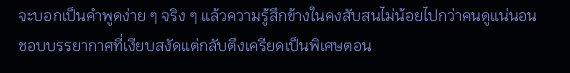จะบอกเป็นคำพูดง่าย ๆ จริง ๆ แล้วความรู้สึกข้างในคงสับสนไม่น้อยไปกว่าคนดูแน่นอน
ชอบบรรยากาศที่เงียบสงัดแต่กลับตึงเครียดเป็นพิเศษตอน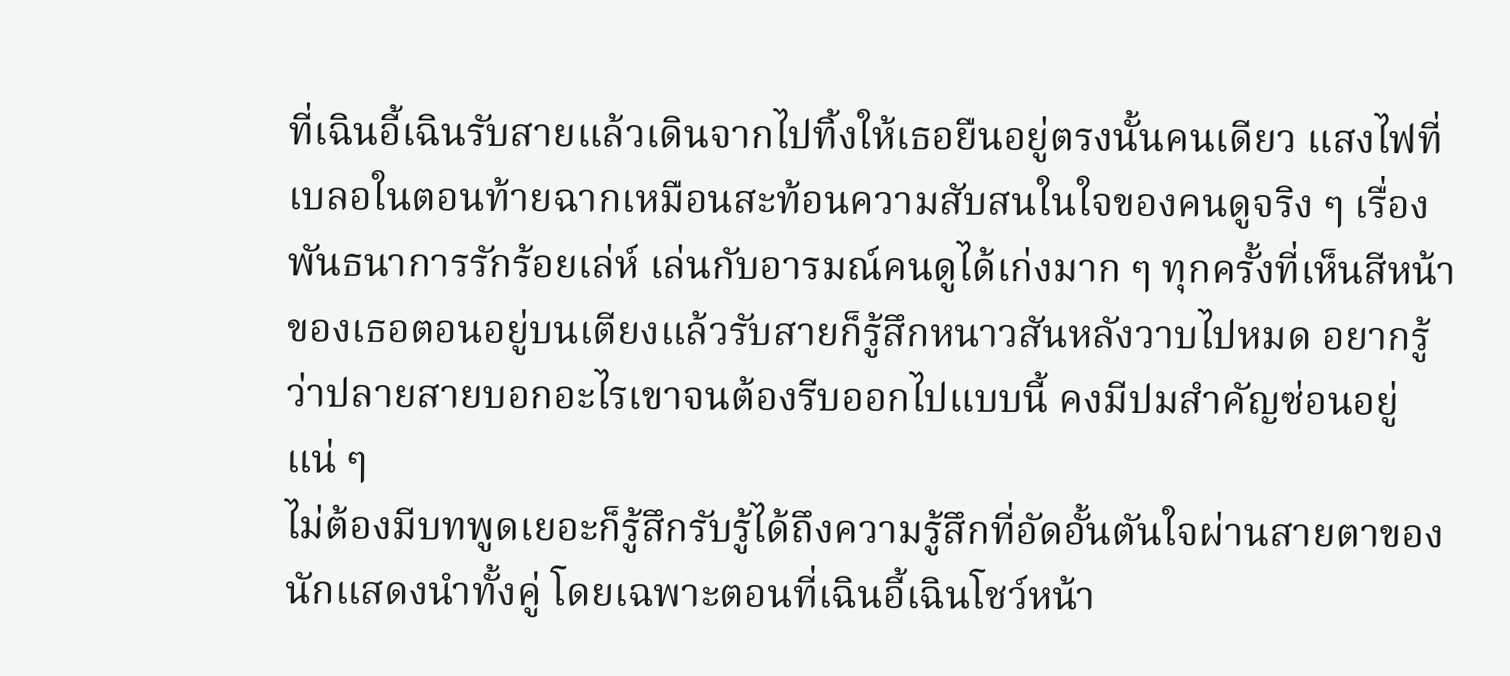ที่เฉินอี้เฉินรับสายแล้วเดินจากไปทิ้งให้เธอยืนอยู่ตรงนั้นคนเดียว แสงไฟที่เบลอในตอนท้ายฉากเหมือนสะท้อนความสับสนในใจของคนดูจริง ๆ เรื่องพันธนาการรักร้อยเล่ห์ เล่นกับอารมณ์คนดูได้เก่งมาก ๆ ทุกครั้งที่เห็นสีหน้าของเธอตอนอยู่บนเตียงแล้วรับสายก็รู้สึกหนาวสันหลังวาบไปหมด อยากรู้ว่าปลายสายบอกอะไรเขาจนต้องรีบออกไปแบบนี้ คงมีปมสำคัญซ่อนอยู่แน่ ๆ
ไม่ต้องมีบทพูดเยอะก็รู้สึกรับรู้ได้ถึงความรู้สึกที่อัดอั้นตันใจผ่านสายตาของนักแสดงนำทั้งคู่ โดยเฉพาะตอนที่เฉินอี้เฉินโชว์หน้า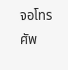จอโทรศัพ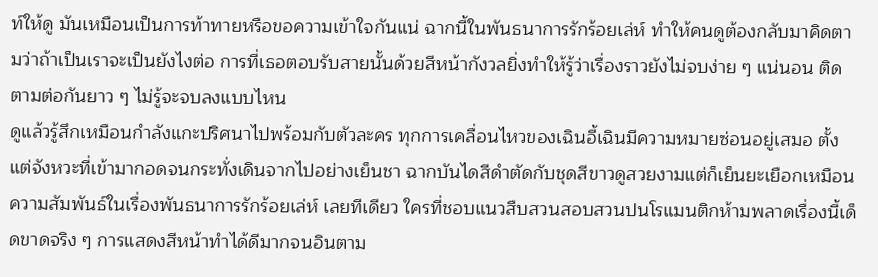ท์ให้ดู มันเหมือนเป็นการท้าทายหรือขอความเข้าใจกันแน่ ฉากนี้ในพันธนาการรักร้อยเล่ห์ ทำให้คนดูต้องกลับมาคิดตามว่าถ้าเป็นเราจะเป็นยังไงต่อ การที่เธอตอบรับสายนั้นด้วยสีหน้ากังวลยิ่งทำให้รู้ว่าเรื่องราวยังไม่จบง่าย ๆ แน่นอน ติดตามต่อกันยาว ๆ ไม่รู้จะจบลงแบบไหน
ดูแล้วรู้สึกเหมือนกำลังแกะปริศนาไปพร้อมกับตัวละคร ทุกการเคลื่อนไหวของเฉินอี้เฉินมีความหมายซ่อนอยู่เสมอ ตั้งแต่จังหวะที่เข้ามากอดจนกระทั่งเดินจากไปอย่างเย็นชา ฉากบันไดสีดำตัดกับชุดสีขาวดูสวยงามแต่ก็เย็นยะเยือกเหมือนความสัมพันธ์ในเรื่องพันธนาการรักร้อยเล่ห์ เลยทีเดียว ใครที่ชอบแนวสืบสวนสอบสวนปนโรแมนติกห้ามพลาดเรื่องนี้เด็ดขาดจริง ๆ การแสดงสีหน้าทำได้ดีมากจนอินตาม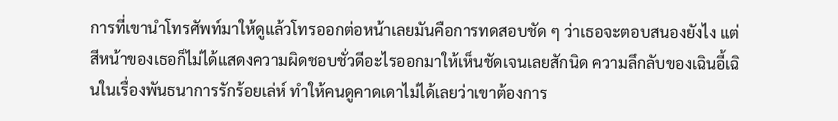การที่เขานำโทรศัพท์มาให้ดูแล้วโทรออกต่อหน้าเลยมันคือการทดสอบชัด ๆ ว่าเธอจะตอบสนองยังไง แต่สีหน้าของเธอก็ไม่ได้แสดงความผิดชอบชั่วดีอะไรออกมาให้เห็นชัดเจนเลยสักนิด ความลึกลับของเฉินอี้เฉินในเรื่องพันธนาการรักร้อยเล่ห์ ทำให้คนดูคาดเดาไม่ได้เลยว่าเขาต้องการ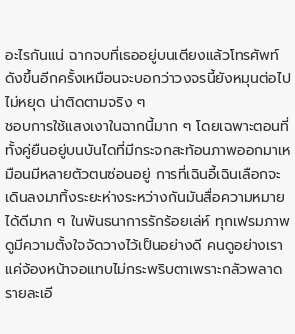อะไรกันแน่ ฉากจบที่เธออยู่บนเตียงแล้วโทรศัพท์ดังขึ้นอีกครั้งเหมือนจะบอกว่าวงจรนี้ยังหมุนต่อไปไม่หยุด น่าติดตามจริง ๆ
ชอบการใช้แสงเงาในฉากนี้มาก ๆ โดยเฉพาะตอนที่ทั้งคู่ยืนอยู่บนบันไดที่มีกระจกสะท้อนภาพออกมาเหมือนมีหลายตัวตนซ่อนอยู่ การที่เฉินอี้เฉินเลือกจะเดินลงมาทิ้งระยะห่างระหว่างกันมันสื่อความหมายได้ดีมาก ๆ ในพันธนาการรักร้อยเล่ห์ ทุกเฟรมภาพดูมีความตั้งใจจัดวางไว้เป็นอย่างดี คนดูอย่างเราแค่จ้องหน้าจอแทบไม่กระพริบตาเพราะกลัวพลาดรายละเอี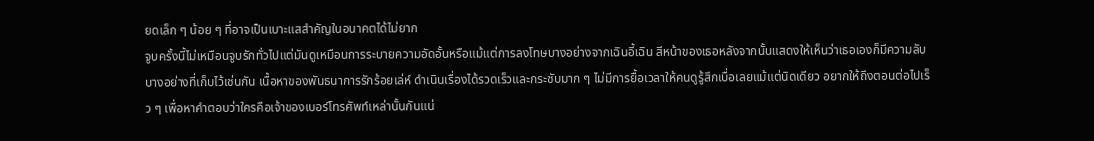ยดเล็ก ๆ น้อย ๆ ที่อาจเป็นเบาะแสสำคัญในอนาคตได้ไม่ยาก
จูบครั้งนี้ไม่เหมือนจูบรักทั่วไปแต่มันดูเหมือนการระบายความอัดอั้นหรือแม้แต่การลงโทษบางอย่างจากเฉินอี้เฉิน สีหน้าของเธอหลังจากนั้นแสดงให้เห็นว่าเธอเองก็มีความลับบางอย่างที่เก็บไว้เช่นกัน เนื้อหาของพันธนาการรักร้อยเล่ห์ ดำเนินเรื่องได้รวดเร็วและกระชับมาก ๆ ไม่มีการยื้อเวลาให้คนดูรู้สึกเบื่อเลยแม้แต่นิดเดียว อยากให้ถึงตอนต่อไปเร็ว ๆ เพื่อหาคำตอบว่าใครคือเจ้าของเบอร์โทรศัพท์เหล่านั้นกันแน่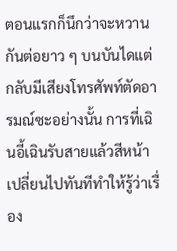ตอนแรกก็นึกว่าจะหวานกันต่อยาว ๆ บนบันไดแต่กลับมีเสียงโทรศัพท์ตัดอารมณ์ซะอย่างนั้น การที่เฉินอี้เฉินรับสายแล้วสีหน้าเปลี่ยนไปทันทีทำให้รู้ว่าเรื่อง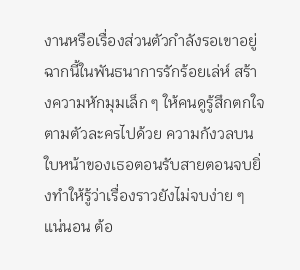งานหรือเรื่องส่วนตัวกำลังรอเขาอยู่ ฉากนี้ในพันธนาการรักร้อยเล่ห์ สร้างความหักมุมเล็ก ๆ ให้คนดูรู้สึกตกใจตามตัวละครไปด้วย ความกังวลบนใบหน้าของเธอตอนรับสายตอนจบยิ่งทำให้รู้ว่าเรื่องราวยังไม่จบง่าย ๆ แน่นอน ต้อ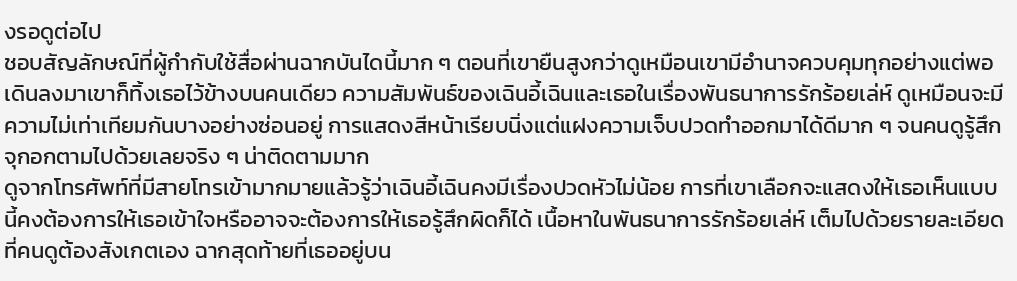งรอดูต่อไป
ชอบสัญลักษณ์ที่ผู้กำกับใช้สื่อผ่านฉากบันไดนี้มาก ๆ ตอนที่เขายืนสูงกว่าดูเหมือนเขามีอำนาจควบคุมทุกอย่างแต่พอเดินลงมาเขาก็ทิ้งเธอไว้ข้างบนคนเดียว ความสัมพันธ์ของเฉินอี้เฉินและเธอในเรื่องพันธนาการรักร้อยเล่ห์ ดูเหมือนจะมีความไม่เท่าเทียมกันบางอย่างซ่อนอยู่ การแสดงสีหน้าเรียบนิ่งแต่แฝงความเจ็บปวดทำออกมาได้ดีมาก ๆ จนคนดูรู้สึกจุกอกตามไปด้วยเลยจริง ๆ น่าติดตามมาก
ดูจากโทรศัพท์ที่มีสายโทรเข้ามากมายแล้วรู้ว่าเฉินอี้เฉินคงมีเรื่องปวดหัวไม่น้อย การที่เขาเลือกจะแสดงให้เธอเห็นแบบนี้คงต้องการให้เธอเข้าใจหรืออาจจะต้องการให้เธอรู้สึกผิดก็ได้ เนื้อหาในพันธนาการรักร้อยเล่ห์ เต็มไปด้วยรายละเอียดที่คนดูต้องสังเกตเอง ฉากสุดท้ายที่เธออยู่บน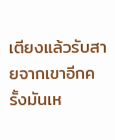เตียงแล้วรับสายจากเขาอีกครั้งมันเห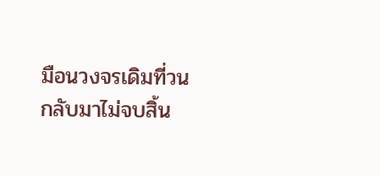มือนวงจรเดิมที่วนกลับมาไม่จบสิ้น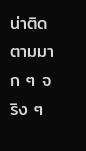น่าติดตามมาก ๆ จริง ๆ